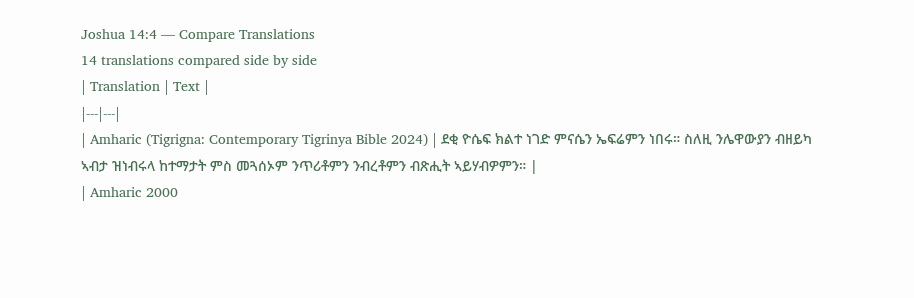Joshua 14:4 — Compare Translations
14 translations compared side by side
| Translation | Text |
|---|---|
| Amharic (Tigrigna: Contemporary Tigrinya Bible 2024) | ደቂ ዮሴፍ ክልተ ነገድ ምናሴን ኤፍሬምን ነበሩ። ስለዚ ንሌዋውያን ብዘይካ ኣብታ ዝነብሩላ ከተማታት ምስ መጓሰኦም ንጥሪቶምን ንብረቶምን ብጽሒት ኣይሃብዎምን። |
| Amharic 2000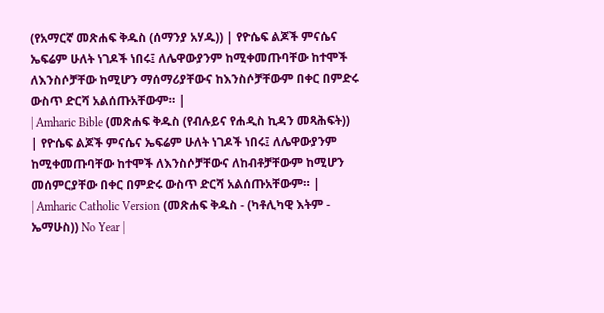(የአማርኛ መጽሐፍ ቅዱስ (ሰማንያ አሃዱ)) | የዮሴፍ ልጆች ምናሴና ኤፍሬም ሁለት ነገዶች ነበሩ፤ ለሌዋውያንም ከሚቀመጡባቸው ከተሞች ለእንስሶቻቸው ከሚሆን ማሰማሪያቸውና ከእንስሶቻቸውም በቀር በምድሩ ውስጥ ድርሻ አልሰጡአቸውም። |
| Amharic Bible (መጽሐፍ ቅዱስ (የብሉይና የሐዲስ ኪዳን መጻሕፍት)) | የዮሴፍ ልጆች ምናሴና ኤፍሬም ሁለት ነገዶች ነበሩ፤ ለሌዋውያንም ከሚቀመጡባቸው ከተሞች ለእንስሶቻቸውና ለከብቶቻቸውም ከሚሆን መሰምርያቸው በቀር በምድሩ ውስጥ ድርሻ አልሰጡአቸውም። |
| Amharic Catholic Version (መጽሐፍ ቅዱስ - (ካቶሊካዊ እትም - ኤማሁስ)) No Year |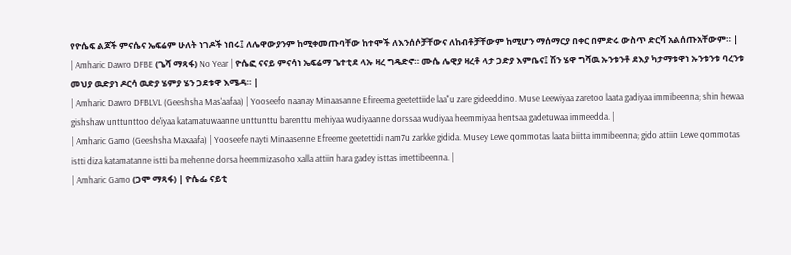የዮሴፍ ልጆች ምናሴና ኤፍሬም ሁለት ነገዶች ነበሩ፤ ለሌዋውያንም ከሚቀመጡባቸው ከተሞች ለእንሰሶቻቸውና ለከብቶቻቸውም ከሚሆን ማሰማርያ በቀር በምድሩ ውስጥ ድርሻ አልሰጡአቸውም። |
| Amharic Dawro DFBE (ጌሻ ማጻፋ) No Year | ዮሴፎ ናናይ ምናሳነ ኤፍሬማ ጌተቲደ ላኡ ዛረ ግዴድኖ። ሙሴ ሌዊያ ዛረቶ ላታ ጋድያ እምቤና፤ ሽን ሄዋ ግሻዉ ኡንቱንቶ ደእያ ካታማቱዋነ ኡንቱንቱ ባረንቱ መህያ ዉድያነ ዶርሳ ዉድያ ሄምያ ሄን ጋደቱዋ እሜዳ። |
| Amharic Dawro DFBLVL (Geeshsha Mas'aafaa) | Yooseefo naanay Minaasanne Efireema geetettiide laa"u zare gideeddino. Muse Leewiyaa zaretoo laata gadiyaa immibeenna; shin hewaa gishshaw unttunttoo de'iyaa katamatuwaanne unttunttu barenttu mehiyaa wudiyaanne dorssaa wudiyaa heemmiyaa hentsaa gadetuwaa immeedda. |
| Amharic Gamo (Geeshsha Maxaafa) | Yooseefe nayti Minaasenne Efreeme geetettidi nam7u zarkke gidida. Musey Lewe qommotas laata biitta immibeenna; gido attiin Lewe qommotas istti diza katamatanne istti ba mehenne dorsa heemmizasoho xalla attiin hara gadey isttas imettibeenna. |
| Amharic Gamo (ጋሞ ማጻፋ) | ዮሴፌ ናይቲ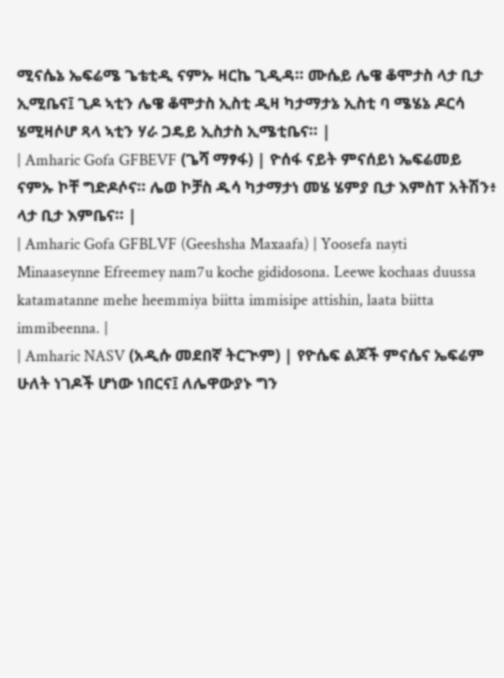ሚናሴኔ ኤፍሬሜ ጌቴቲዲ ናምኡ ዛርኬ ጊዲዳ። ሙሴይ ሌዌ ቆሞታስ ላታ ቢታ ኢሚቤና፤ ጊዶ ኣቲን ሌዌ ቆሞታስ ኢስቲ ዲዛ ካታማታኔ ኢስቲ ባ ሜሄኔ ዶርሳ ሄሚዛሶሆ ጻላ ኣቲን ሃራ ጋዴይ ኢስታስ ኢሜቲቤና። |
| Amharic Gofa GFBEVF (ጌሻ ማፃፋ) | ዮሰፋ ናይት ምናሰይነ ኤፍሬመይ ናምኡ ኮቸ ግድዶሶና። ሌወ ኮቻስ ዱሳ ካታማታነ መሄ ሄምያ ቢታ እምስፐ አትሽን፥ ላታ ቢታ እምቤና። |
| Amharic Gofa GFBLVF (Geeshsha Maxaafa) | Yoosefa nayti Minaaseynne Efreemey nam7u koche gididosona. Leewe kochaas duussa katamatanne mehe heemmiya biitta immisipe attishin, laata biitta immibeenna. |
| Amharic NASV (አዲሱ መደበኛ ትርጒም) | የዮሴፍ ልጆች ምናሴና ኤፍሬም ሁለት ነገዶች ሆነው ነበርና፤ ለሌዋውያኑ ግን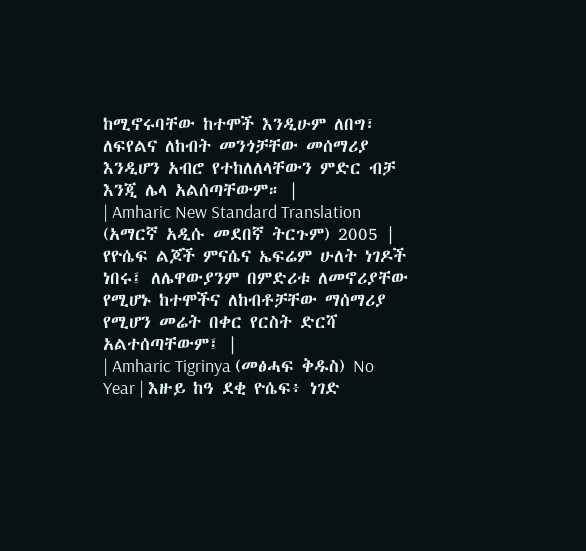ከሚኖሩባቸው ከተሞች እንዲሁም ለበግ፣ ለፍየልና ለከብት መንጎቻቸው መሰማሪያ እንዲሆን አብሮ የተከለለላቸውን ምድር ብቻ እንጂ ሌላ አልሰጣቸውም። |
| Amharic New Standard Translation (አማርኛ አዲሱ መደበኛ ትርጉም) 2005 | የዮሴፍ ልጆች ምናሴና ኤፍሬም ሁለት ነገዶች ነበሩ፤ ለሌዋውያንም በምድሪቱ ለመኖሪያቸው የሚሆኑ ከተሞችና ለከብቶቻቸው ማሰማሪያ የሚሆን መሬት በቀር የርስት ድርሻ አልተሰጣቸውም፤ |
| Amharic Tigrinya (መፅሓፍ ቅዱስ) No Year | እዙይ ከዓ ደቂ ዮሴፍ፥ ነገድ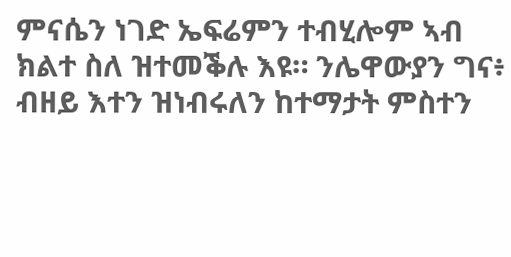ምናሴን ነገድ ኤፍሬምን ተብሂሎም ኣብ ክልተ ስለ ዝተመቕሉ እዩ። ንሌዋውያን ግና፥ ብዘይ እተን ዝነብሩለን ከተማታት ምስተን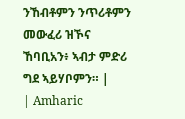ንኸብቶምን ንጥሪቶምን መውፈሪ ዝኾና ኸባቢአን፥ ኣብታ ምድሪ ግደ ኣይሃቦምን። |
| Amharic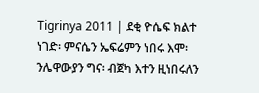Tigrinya 2011 | ደቂ ዮሴፍ ክልተ ነገድ፡ ምናሴን ኤፍሬምን ነበሩ እሞ፡ ንሌዋውያን ግና፡ ብጀካ እተን ዚነበሩለን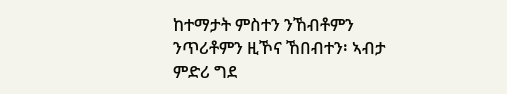ከተማታት ምስተን ንኸብቶምን ንጥሪቶምን ዚኾና ኸበብተን፡ ኣብታ ምድሪ ግደ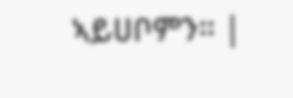ኣይሀቦምን። |